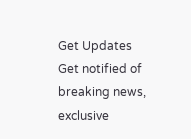Get Updates
Get notified of breaking news, exclusive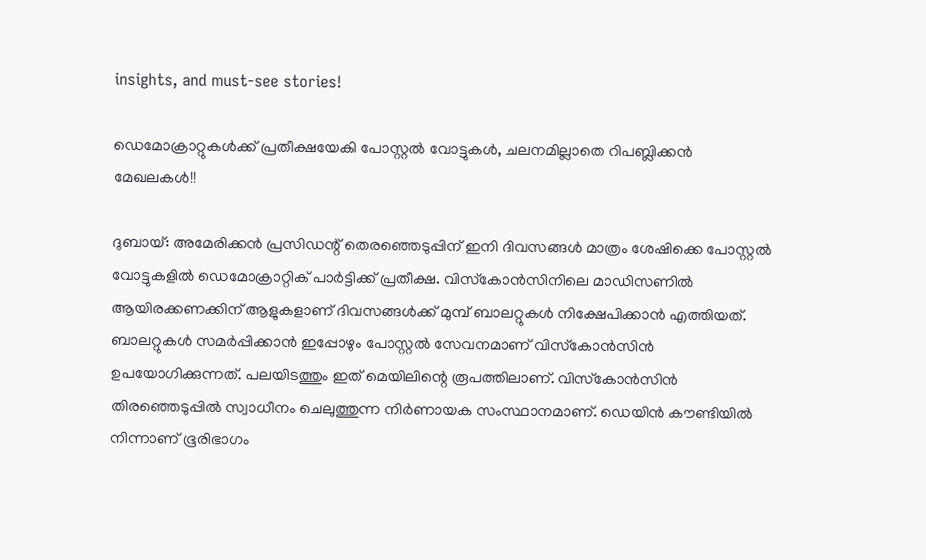insights, and must-see stories!

ഡെമോക്രാറ്റുകള്‍ക്ക് പ്രതീക്ഷയേകി പോസ്റ്റല്‍ വോട്ടുകള്‍, ചലനമില്ലാതെ റിപബ്ലിക്കന്‍ മേഖലകള്‍!!

ദുബായ്: അമേരിക്കന്‍ പ്രസിഡന്റ് തെരഞ്ഞെടുപ്പിന് ഇനി ദിവസങ്ങള്‍ മാത്രം ശേഷിക്കെ പോസ്റ്റല്‍ വോട്ടുകളില്‍ ഡെമോക്രാറ്റിക് പാര്‍ട്ടിക്ക് പ്രതീക്ഷ. വിസ്‌കോന്‍സിനിലെ മാഡിസണില്‍ ആയിരക്കണക്കിന് ആളുകളാണ് ദിവസങ്ങള്‍ക്ക് മുമ്പ് ബാലറ്റുകള്‍ നിക്ഷേപിക്കാന്‍ എത്തിയത്. ബാലറ്റുകള്‍ സമര്‍പ്പിക്കാന്‍ ഇപ്പോഴും പോസ്റ്റല്‍ സേവനമാണ് വിസ്‌കോന്‍സിന്‍ ഉപയോഗിക്കുന്നത്. പലയിടത്തും ഇത് മെയിലിന്റെ രൂപത്തിലാണ്. വിസ്‌കോന്‍സിന്‍ തിരഞ്ഞെടുപ്പില്‍ സ്വാധീനം ചെലുത്തുന്ന നിര്‍ണായക സംസ്ഥാനമാണ്. ഡെയിന്‍ കൗണ്ടിയില്‍ നിന്നാണ് ഭൂരിഭാഗം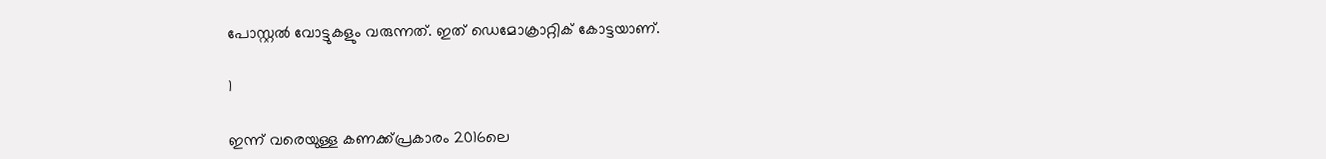പോസ്റ്റല്‍ വോട്ടുകളും വരുന്നത്. ഇത് ഡെമോക്രാറ്റിക് കോട്ടയാണ്.

1

ഇന്ന് വരെയുള്ള കണക്ക്പ്രകാരം 2016ലെ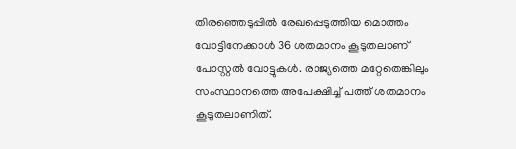തിരഞ്ഞെടുപ്പില്‍ രേഖപ്പെടുത്തിയ മൊത്തം വോട്ടിനേക്കാള്‍ 36 ശതമാനം കൂടുതലാണ് പോസ്റ്റല്‍ വോട്ടുകള്‍. രാജ്യത്തെ മറ്റേതെങ്കിലും സംസ്ഥാനത്തെ അപേക്ഷിച്ച് പത്ത് ശതമാനം കൂടുതലാണിത്.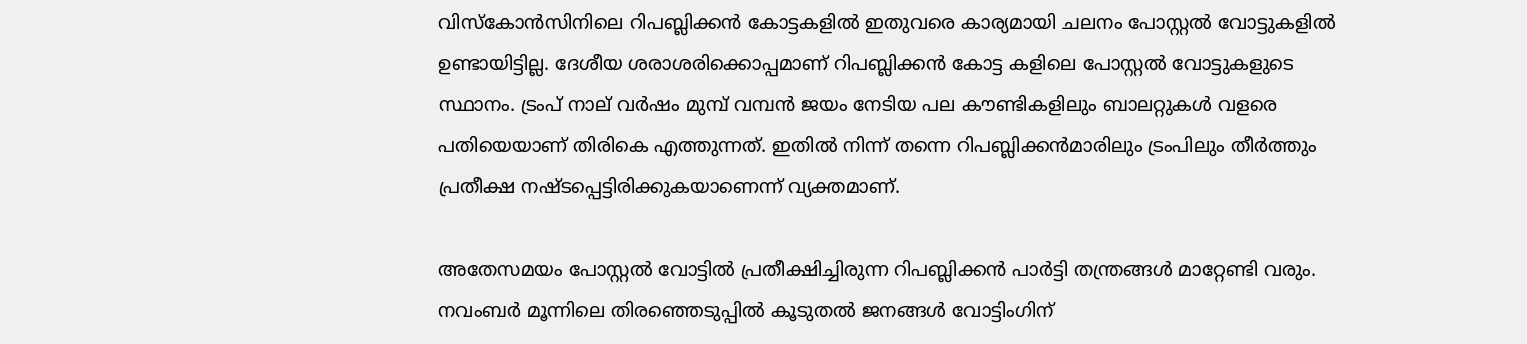വിസ്‌കോന്‍സിനിലെ റിപബ്ലിക്കന്‍ കോട്ടകളില്‍ ഇതുവരെ കാര്യമായി ചലനം പോസ്റ്റല്‍ വോട്ടുകളില്‍ ഉണ്ടായിട്ടില്ല. ദേശീയ ശരാശരിക്കൊപ്പമാണ് റിപബ്ലിക്കന്‍ കോട്ട കളിലെ പോസ്റ്റല്‍ വോട്ടുകളുടെ സ്ഥാനം. ട്രംപ് നാല് വര്‍ഷം മുമ്പ് വമ്പന്‍ ജയം നേടിയ പല കൗണ്ടികളിലും ബാലറ്റുകള്‍ വളരെ പതിയെയാണ് തിരികെ എത്തുന്നത്. ഇതില്‍ നിന്ന് തന്നെ റിപബ്ലിക്കന്‍മാരിലും ട്രംപിലും തീര്‍ത്തും പ്രതീക്ഷ നഷ്ടപ്പെട്ടിരിക്കുകയാണെന്ന് വ്യക്തമാണ്.

അതേസമയം പോസ്റ്റല്‍ വോട്ടില്‍ പ്രതീക്ഷിച്ചിരുന്ന റിപബ്ലിക്കന്‍ പാര്‍ട്ടി തന്ത്രങ്ങള്‍ മാറ്റേണ്ടി വരും. നവംബര്‍ മൂന്നിലെ തിരഞ്ഞെടുപ്പില്‍ കൂടുതല്‍ ജനങ്ങള്‍ വോട്ടിംഗിന്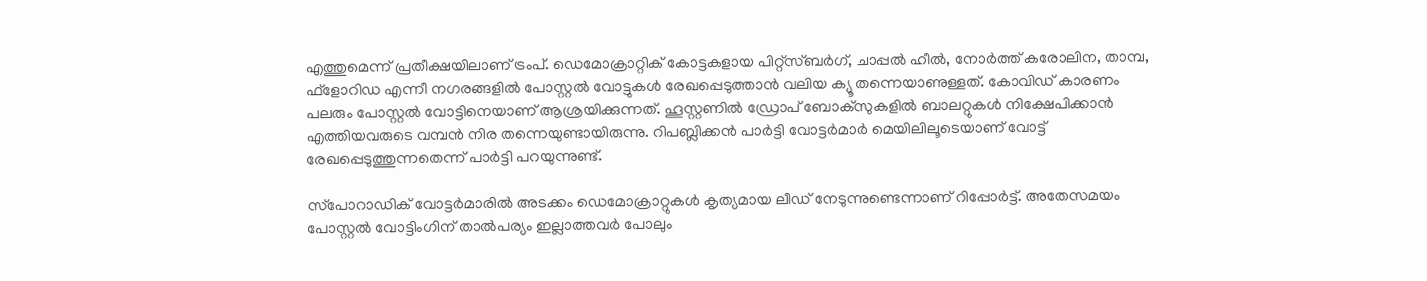എത്തുമെന്ന് പ്രതീക്ഷയിലാണ് ട്രംപ്. ഡെമോക്രാറ്റിക് കോട്ടകളായ പിറ്റ്‌സ്ബര്‍ഗ്, ചാപ്പല്‍ ഹീല്‍, നോര്‍ത്ത് കരോലിന, താമ്പ, ഫ്‌ളോറിഡ എന്നീ നഗരങ്ങളില്‍ പോസ്റ്റല്‍ വോട്ടുകള്‍ രേഖപ്പെടുത്താന്‍ വലിയ ക്യൂ തന്നെയാണുള്ളത്. കോവിഡ് കാരണം പലരും പോസ്റ്റല്‍ വോട്ടിനെയാണ് ആശ്രയിക്കുന്നത്. ഹൂസ്റ്റണില്‍ ഡ്രോപ് ബോക്‌സുകളില്‍ ബാലറ്റുകള്‍ നിക്ഷേപിക്കാന്‍ എത്തിയവരുടെ വമ്പന്‍ നിര തന്നെയുണ്ടായിരുന്നു. റിപബ്ലിക്കന്‍ പാര്‍ട്ടി വോട്ടര്‍മാര്‍ മെയിലിലൂടെയാണ് വോട്ട് രേഖപ്പെടുത്തുന്നതെന്ന് പാര്‍ട്ടി പറയുന്നുണ്ട്.

സ്‌പോറാഡിക് വോട്ടര്‍മാരില്‍ അടക്കം ഡെമോക്രാറ്റുകള്‍ കൃത്യമായ ലീഡ് നേടുന്നുണ്ടെന്നാണ് റിപ്പോര്‍ട്ട്. അതേസമയം പോസ്റ്റല്‍ വോട്ടിംഗിന് താല്‍പര്യം ഇല്ലാത്തവര്‍ പോലും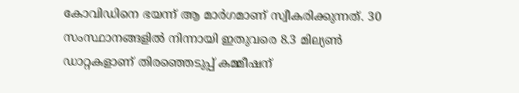കോവിഡിനെ ഭയന്ന് ആ മാര്‍ഗമാണ് സ്വീകരിക്കുന്നത്. 30 സംസ്ഥാനങ്ങളില്‍ നിന്നായി ഇതുവരെ 8.3 മില്യണ്‍ ഡാറ്റകളാണ് തിരഞ്ഞെടുപ്പ് കമ്മീഷന്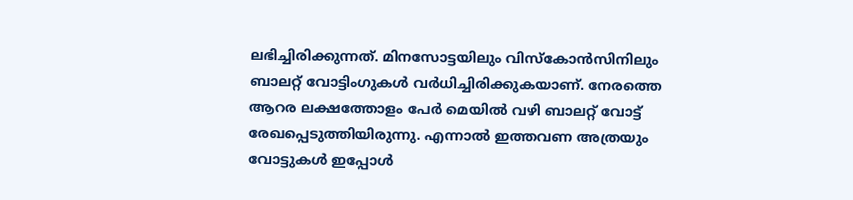ലഭിച്ചിരിക്കുന്നത്. മിനസോട്ടയിലും വിസ്‌കോന്‍സിനിലും ബാലറ്റ് വോട്ടിംഗുകള്‍ വര്‍ധിച്ചിരിക്കുകയാണ്. നേരത്തെ ആറര ലക്ഷത്തോളം പേര്‍ മെയില്‍ വഴി ബാലറ്റ് വോട്ട് രേഖപ്പെടുത്തിയിരുന്നു. എന്നാല്‍ ഇത്തവണ അത്രയും വോട്ടുകള്‍ ഇപ്പോള്‍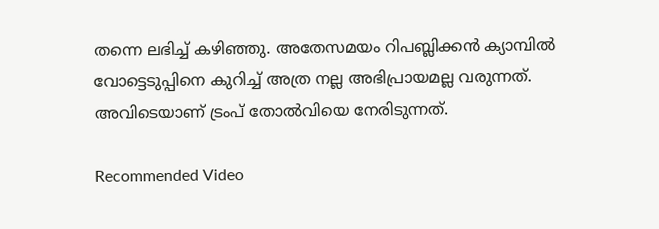തന്നെ ലഭിച്ച് കഴിഞ്ഞു. അതേസമയം റിപബ്ലിക്കന്‍ ക്യാമ്പില്‍ വോട്ടെടുപ്പിനെ കുറിച്ച് അത്ര നല്ല അഭിപ്രായമല്ല വരുന്നത്. അവിടെയാണ് ട്രംപ് തോല്‍വിയെ നേരിടുന്നത്.

Recommended Video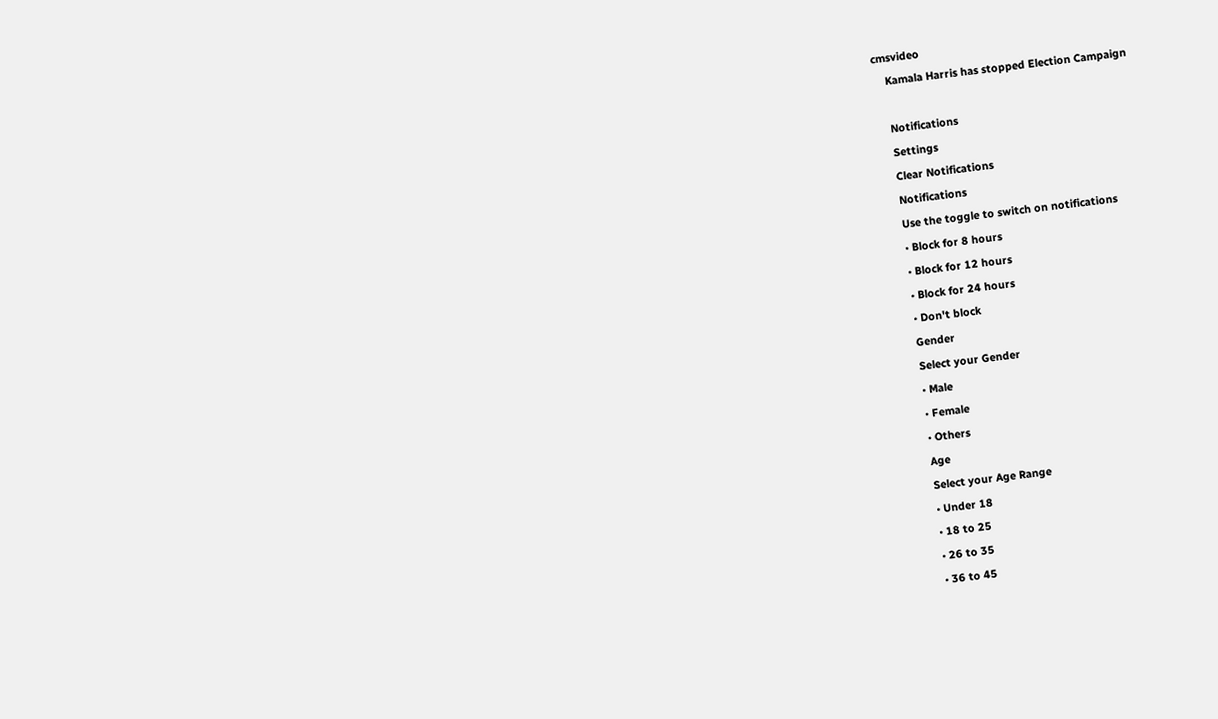cmsvideo
    Kamala Harris has stopped Election Campaign

    Notifications
    Settings
    Clear Notifications
    Notifications
    Use the toggle to switch on notifications
    • Block for 8 hours
    • Block for 12 hours
    • Block for 24 hours
    • Don't block
    Gender
    Select your Gender
    • Male
    • Female
    • Others
    Age
    Select your Age Range
    • Under 18
    • 18 to 25
    • 26 to 35
    • 36 to 45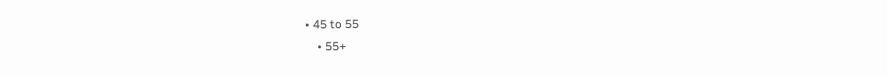• 45 to 55
    • 55+